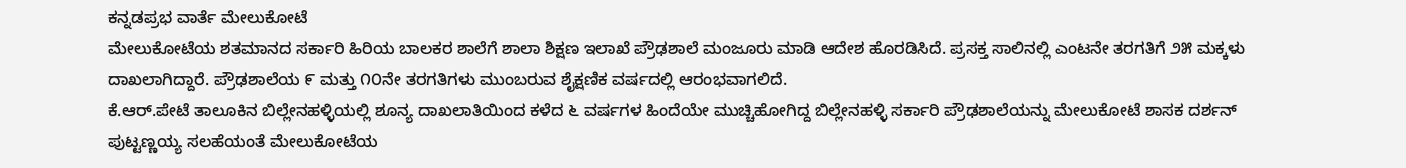ಕನ್ನಡಪ್ರಭ ವಾರ್ತೆ ಮೇಲುಕೋಟೆ
ಮೇಲುಕೋಟೆಯ ಶತಮಾನದ ಸರ್ಕಾರಿ ಹಿರಿಯ ಬಾಲಕರ ಶಾಲೆಗೆ ಶಾಲಾ ಶಿಕ್ಷಣ ಇಲಾಖೆ ಪ್ರೌಢಶಾಲೆ ಮಂಜೂರು ಮಾಡಿ ಆದೇಶ ಹೊರಡಿಸಿದೆ. ಪ್ರಸಕ್ತ ಸಾಲಿನಲ್ಲಿ ಎಂಟನೇ ತರಗತಿಗೆ ೨೫ ಮಕ್ಕಳು ದಾಖಲಾಗಿದ್ದಾರೆ. ಪ್ರೌಢಶಾಲೆಯ ೯ ಮತ್ತು ೧೦ನೇ ತರಗತಿಗಳು ಮುಂಬರುವ ಶೈಕ್ಷಣಿಕ ವರ್ಷದಲ್ಲಿ ಆರಂಭವಾಗಲಿದೆ.
ಕೆ.ಆರ್.ಪೇಟೆ ತಾಲೂಕಿನ ಬಿಲ್ಲೇನಹಳ್ಳಿಯಲ್ಲಿ ಶೂನ್ಯ ದಾಖಲಾತಿಯಿಂದ ಕಳೆದ ೬ ವರ್ಷಗಳ ಹಿಂದೆಯೇ ಮುಚ್ಚಿಹೋಗಿದ್ದ ಬಿಲ್ಲೇನಹಳ್ಳಿ ಸರ್ಕಾರಿ ಪ್ರೌಢಶಾಲೆಯನ್ನು ಮೇಲುಕೋಟೆ ಶಾಸಕ ದರ್ಶನ್ ಪುಟ್ಟಣ್ಣಯ್ಯ ಸಲಹೆಯಂತೆ ಮೇಲುಕೋಟೆಯ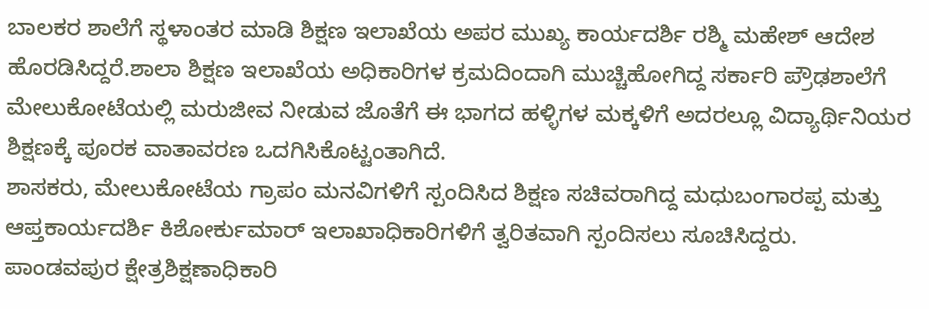ಬಾಲಕರ ಶಾಲೆಗೆ ಸ್ಥಳಾಂತರ ಮಾಡಿ ಶಿಕ್ಷಣ ಇಲಾಖೆಯ ಅಪರ ಮುಖ್ಯ ಕಾರ್ಯದರ್ಶಿ ರಶ್ಮಿ ಮಹೇಶ್ ಆದೇಶ ಹೊರಡಿಸಿದ್ದರೆ.ಶಾಲಾ ಶಿಕ್ಷಣ ಇಲಾಖೆಯ ಅಧಿಕಾರಿಗಳ ಕ್ರಮದಿಂದಾಗಿ ಮುಚ್ಚಿಹೋಗಿದ್ದ ಸರ್ಕಾರಿ ಪ್ರೌಢಶಾಲೆಗೆ ಮೇಲುಕೋಟೆಯಲ್ಲಿ ಮರುಜೀವ ನೀಡುವ ಜೊತೆಗೆ ಈ ಭಾಗದ ಹಳ್ಳಿಗಳ ಮಕ್ಕಳಿಗೆ ಅದರಲ್ಲೂ ವಿದ್ಯಾರ್ಥಿನಿಯರ ಶಿಕ್ಷಣಕ್ಕೆ ಪೂರಕ ವಾತಾವರಣ ಒದಗಿಸಿಕೊಟ್ಟಂತಾಗಿದೆ.
ಶಾಸಕರು, ಮೇಲುಕೋಟೆಯ ಗ್ರಾಪಂ ಮನವಿಗಳಿಗೆ ಸ್ಪಂದಿಸಿದ ಶಿಕ್ಷಣ ಸಚಿವರಾಗಿದ್ದ ಮಧುಬಂಗಾರಪ್ಪ ಮತ್ತು ಆಪ್ತಕಾರ್ಯದರ್ಶಿ ಕಿಶೋರ್ಕುಮಾರ್ ಇಲಾಖಾಧಿಕಾರಿಗಳಿಗೆ ತ್ವರಿತವಾಗಿ ಸ್ಪಂದಿಸಲು ಸೂಚಿಸಿದ್ದರು. ಪಾಂಡವಪುರ ಕ್ಷೇತ್ರಶಿಕ್ಷಣಾಧಿಕಾರಿ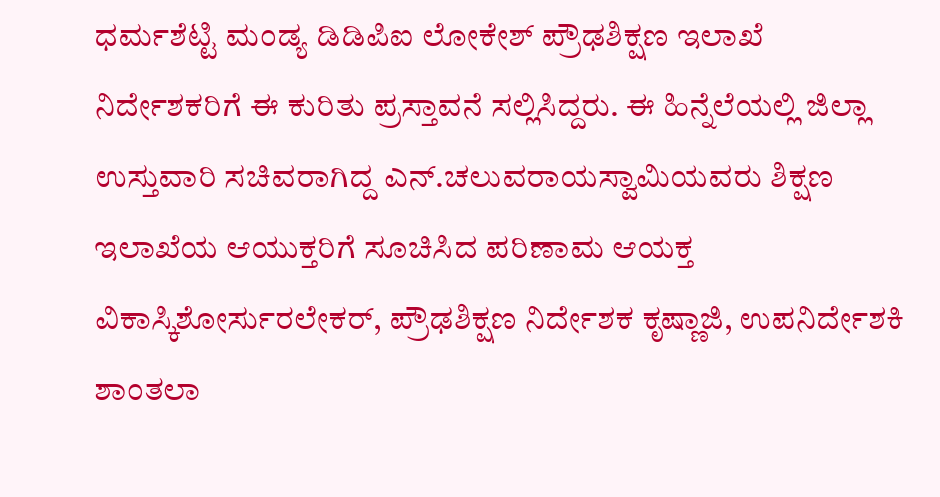ಧರ್ಮಶೆಟ್ಟಿ ಮಂಡ್ಯ ಡಿಡಿಪಿಐ ಲೋಕೇಶ್ ಪ್ರೌಢಶಿಕ್ಷಣ ಇಲಾಖೆ ನಿರ್ದೇಶಕರಿಗೆ ಈ ಕುರಿತು ಪ್ರಸ್ತಾವನೆ ಸಲ್ಲಿಸಿದ್ದರು. ಈ ಹಿನ್ನೆಲೆಯಲ್ಲಿ ಜಿಲ್ಲಾ ಉಸ್ತುವಾರಿ ಸಚಿವರಾಗಿದ್ದ ಎನ್.ಚಲುವರಾಯಸ್ವಾಮಿಯವರು ಶಿಕ್ಷಣ ಇಲಾಖೆಯ ಆಯುಕ್ತರಿಗೆ ಸೂಚಿಸಿದ ಪರಿಣಾಮ ಆಯಕ್ತ ವಿಕಾಸ್ಕಿಶೋರ್ಸುರಲೇಕರ್, ಪ್ರೌಢಶಿಕ್ಷಣ ನಿರ್ದೇಶಕ ಕೃಷ್ಣಾಜಿ, ಉಪನಿರ್ದೇಶಕಿ ಶಾಂತಲಾ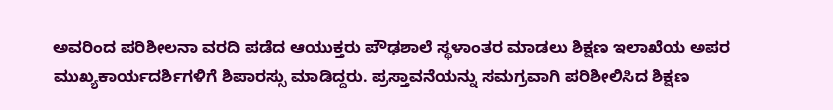ಅವರಿಂದ ಪರಿಶೀಲನಾ ವರದಿ ಪಡೆದ ಆಯುಕ್ತರು ಪೌಢಶಾಲೆ ಸ್ಥಳಾಂತರ ಮಾಡಲು ಶಿಕ್ಷಣ ಇಲಾಖೆಯ ಅಪರ ಮುಖ್ಯಕಾರ್ಯದರ್ಶಿಗಳಿಗೆ ಶಿಪಾರಸ್ಸು ಮಾಡಿದ್ದರು. ಪ್ರಸ್ತಾವನೆಯನ್ನು ಸಮಗ್ರವಾಗಿ ಪರಿಶೀಲಿಸಿದ ಶಿಕ್ಷಣ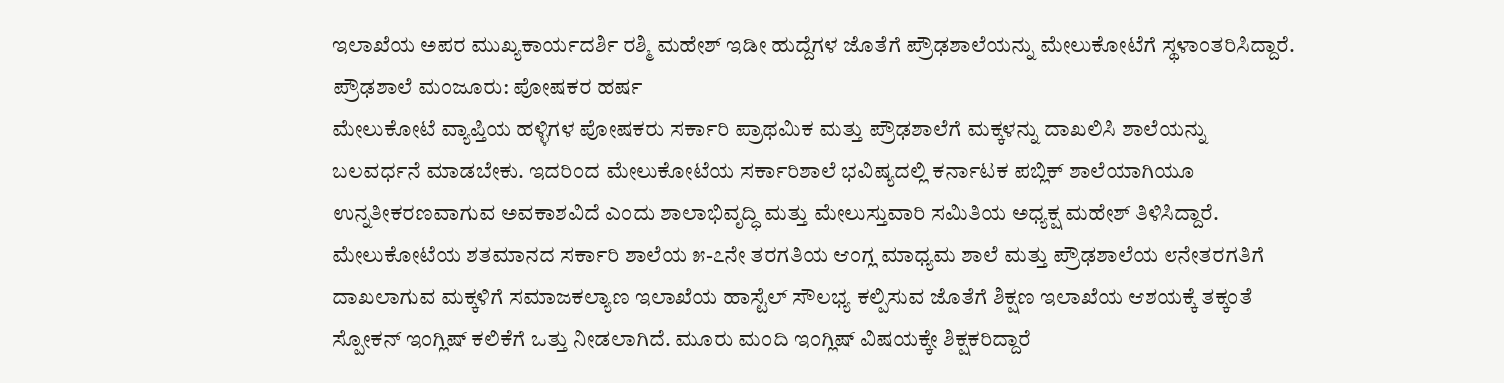ಇಲಾಖೆಯ ಅಪರ ಮುಖ್ಯಕಾರ್ಯದರ್ಶಿ ರಶ್ಮಿ ಮಹೇಶ್ ಇಡೀ ಹುದ್ದೆಗಳ ಜೊತೆಗೆ ಪ್ರೌಢಶಾಲೆಯನ್ನು ಮೇಲುಕೋಟೆಗೆ ಸ್ಥಳಾಂತರಿಸಿದ್ದಾರೆ. ಪ್ರೌಢಶಾಲೆ ಮಂಜೂರು: ಪೋಷಕರ ಹರ್ಷ
ಮೇಲುಕೋಟೆ ವ್ಯಾಪ್ತಿಯ ಹಳ್ಳಿಗಳ ಪೋಷಕರು ಸರ್ಕಾರಿ ಪ್ರಾಥಮಿಕ ಮತ್ತು ಪ್ರೌಢಶಾಲೆಗೆ ಮಕ್ಕಳನ್ನು ದಾಖಲಿಸಿ ಶಾಲೆಯನ್ನು ಬಲವರ್ಧನೆ ಮಾಡಬೇಕು. ಇದರಿಂದ ಮೇಲುಕೋಟೆಯ ಸರ್ಕಾರಿಶಾಲೆ ಭವಿಷ್ಯದಲ್ಲಿ ಕರ್ನಾಟಕ ಪಬ್ಲಿಕ್ ಶಾಲೆಯಾಗಿಯೂ ಉನ್ನತೀಕರಣವಾಗುವ ಅವಕಾಶವಿದೆ ಎಂದು ಶಾಲಾಭಿವೃದ್ಧಿ ಮತ್ತು ಮೇಲುಸ್ತುವಾರಿ ಸಮಿತಿಯ ಅಧ್ಯಕ್ಷ ಮಹೇಶ್ ತಿಳಿಸಿದ್ದಾರೆ.
ಮೇಲುಕೋಟೆಯ ಶತಮಾನದ ಸರ್ಕಾರಿ ಶಾಲೆಯ ೫-೭ನೇ ತರಗತಿಯ ಆಂಗ್ಲ ಮಾಧ್ಯಮ ಶಾಲೆ ಮತ್ತು ಪ್ರೌಢಶಾಲೆಯ ೮ನೇತರಗತಿಗೆ ದಾಖಲಾಗುವ ಮಕ್ಕಳಿಗೆ ಸಮಾಜಕಲ್ಯಾಣ ಇಲಾಖೆಯ ಹಾಸ್ಟೆಲ್ ಸೌಲಭ್ಯ ಕಲ್ಪಿಸುವ ಜೊತೆಗೆ ಶಿಕ್ಷಣ ಇಲಾಖೆಯ ಆಶಯಕ್ಕೆ ತಕ್ಕಂತೆ ಸ್ಪೋಕನ್ ಇಂಗ್ಲಿಷ್ ಕಲಿಕೆಗೆ ಒತ್ತು ನೀಡಲಾಗಿದೆ. ಮೂರು ಮಂದಿ ಇಂಗ್ಲಿಷ್ ವಿಷಯಕ್ಕೇ ಶಿಕ್ಷಕರಿದ್ದಾರೆ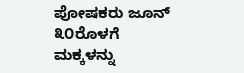ಪೋಷಕರು ಜೂನ್ ೩೦ರೊಳಗೆ ಮಕ್ಕಳನ್ನು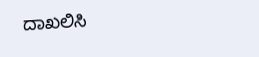ದಾಖಲಿಸಿ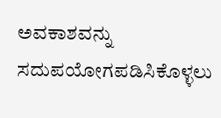ಅವಕಾಶವನ್ನು ಸದುಪಯೋಗಪಡಿಸಿಕೊಳ್ಳಲು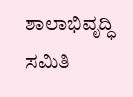ಶಾಲಾಭಿವೃದ್ಧಿ ಸಮಿತಿ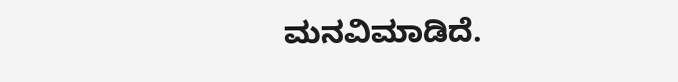ಮನವಿಮಾಡಿದೆ.